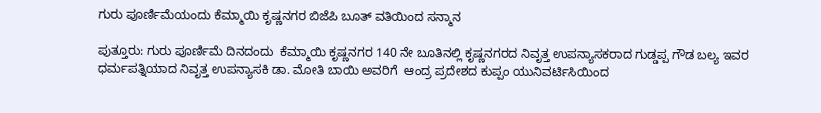ಗುರು ಪೂರ್ಣಿಮೆಯಂದು ಕೆಮ್ಮಾಯಿ ಕೃಷ್ಣನಗರ ಬಿಜೆಪಿ ಬೂತ್ ವತಿಯಿಂದ ಸನ್ಮಾನ

ಪುತ್ತೂರು: ಗುರು ಪೂರ್ಣಿಮೆ ದಿನದಂದು  ಕೆಮ್ಮಾಯಿ ಕೃಷ್ಣನಗರ 140 ನೇ ಬೂತಿನಲ್ಲಿ ಕೃಷ್ಣನಗರದ ನಿವೃತ್ತ ಉಪನ್ಯಾಸಕರಾದ ಗುಡ್ಡಪ್ಪ ಗೌಡ ಬಲ್ಯ ಇವರ ಧರ್ಮಪತ್ನಿಯಾದ ನಿವೃತ್ತ ಉಪನ್ಯಾಸಕಿ ಡಾ. ಮೋತಿ ಬಾಯಿ ಅವರಿಗೆ  ಆಂದ್ರ ಪ್ರದೇಶದ ಕುಪ್ಪಂ ಯುನಿವರ್ಟಿಸಿಯಿಂದ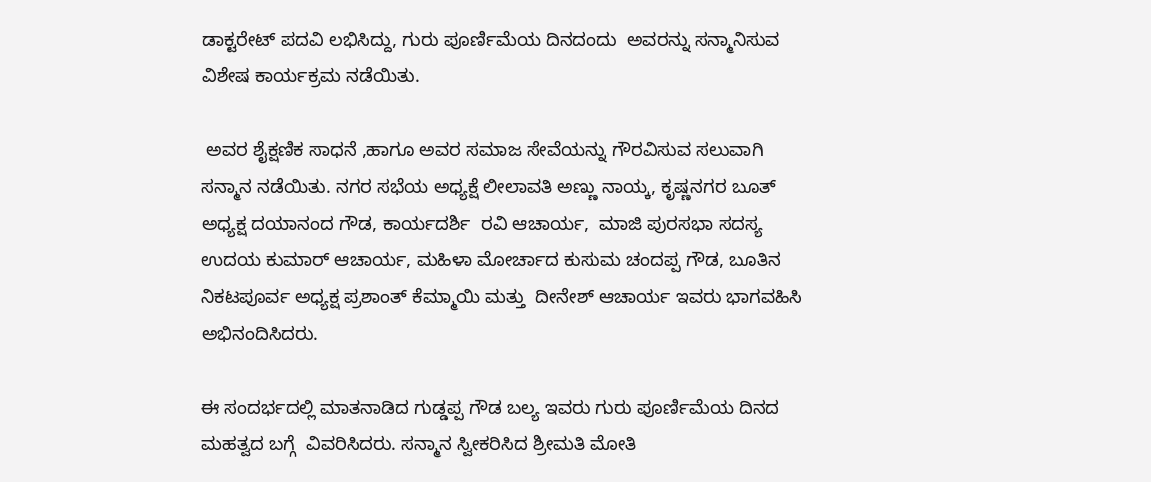ಡಾಕ್ಟರೇಟ್ ಪದವಿ ಲಭಿಸಿದ್ದು, ಗುರು ಪೂರ್ಣಿಮೆಯ ದಿನದಂದು  ಅವರನ್ನು ಸನ್ಮಾನಿಸುವ ವಿಶೇಷ ಕಾರ್ಯಕ್ರಮ ನಡೆಯಿತು.

 ಅವರ ಶೈಕ್ಷಣಿಕ ಸಾಧನೆ ,ಹಾಗೂ ಅವರ ಸಮಾಜ ಸೇವೆಯನ್ನು ಗೌರವಿಸುವ ಸಲುವಾಗಿ ಸನ್ಮಾನ ನಡೆಯಿತು. ನಗರ ಸಭೆಯ ಅಧ್ಯಕ್ಷೆ ಲೀಲಾವತಿ ಅಣ್ಣು ನಾಯ್ಕ, ಕೃಷ್ಣನಗರ ಬೂತ್ ಅಧ್ಯಕ್ಷ ದಯಾನಂದ ಗೌಡ, ಕಾರ್ಯದರ್ಶಿ  ರವಿ ಆಚಾರ್ಯ,  ಮಾಜಿ ಪುರಸಭಾ ಸದಸ್ಯ ಉದಯ ಕುಮಾರ್ ಆಚಾರ್ಯ, ಮಹಿಳಾ ಮೋರ್ಚಾದ ಕುಸುಮ ಚಂದಪ್ಪ ಗೌಡ, ಬೂತಿನ ನಿಕಟಪೂರ್ವ ಅಧ್ಯಕ್ಷ ಪ್ರಶಾಂತ್ ಕೆಮ್ಮಾಯಿ ಮತ್ತು  ದೀನೇಶ್ ಆಚಾರ್ಯ ಇವರು ಭಾಗವಹಿಸಿ ಅಭಿನಂದಿಸಿದರು.

ಈ ಸಂದರ್ಭದಲ್ಲಿ ಮಾತನಾಡಿದ ಗುಡ್ಡಪ್ಪ ಗೌಡ ಬಲ್ಯ ಇವರು ಗುರು ಪೂರ್ಣಿಮೆಯ ದಿನದ ಮಹತ್ವದ ಬಗ್ಗೆ  ವಿವರಿಸಿದರು. ಸನ್ಮಾನ ಸ್ವೀಕರಿಸಿದ ಶ್ರೀಮತಿ ಮೋತಿ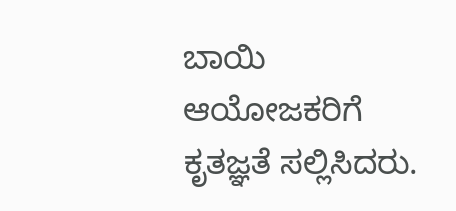ಬಾಯಿ   ಆಯೋಜಕರಿಗೆ ಕೃತಜ್ಞತೆ ಸಲ್ಲಿಸಿದರು.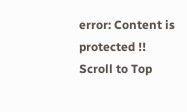error: Content is protected !!
Scroll to Top